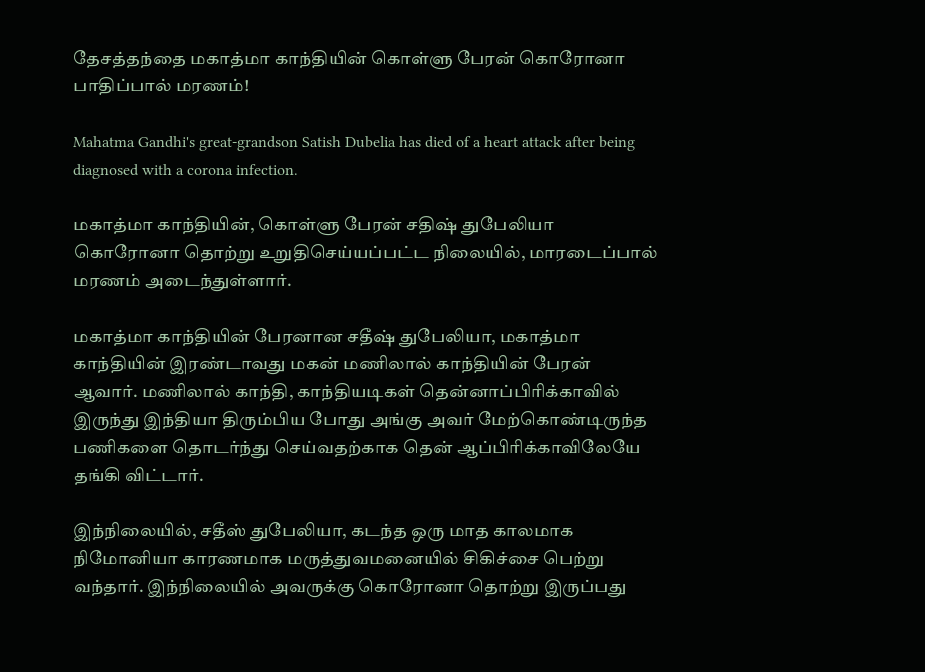தேசத்தந்தை மகாத்மா காந்தியின் கொள்ளு பேரன் கொரோனா பாதிப்பால் மரணம்!

Mahatma Gandhi's great-grandson Satish Dubelia has died of a heart attack after being diagnosed with a corona infection.

மகாத்மா காந்தியின், கொள்ளு பேரன் சதிஷ் துபேலியா கொரோனா தொற்று உறுதிசெய்யப்பட்ட நிலையில், மாரடைப்பால் மரணம் அடைந்துள்ளார்.

மகாத்மா காந்தியின் பேரனான சதீஷ் துபேலியா, மகாத்மா காந்தியின் இரண்டாவது மகன் மணிலால் காந்தியின் பேரன் ஆவார். மணிலால் காந்தி, காந்தியடிகள் தென்னாப்பிரிக்காவில் இருந்து இந்தியா திரும்பிய போது அங்கு அவர் மேற்கொண்டிருந்த பணிகளை தொடர்ந்து செய்வதற்காக தென் ஆப்பிரிக்காவிலேயே தங்கி விட்டார்.

இந்நிலையில், சதீஸ் துபேலியா, கடந்த ஒரு மாத காலமாக நிமோனியா காரணமாக மருத்துவமனையில் சிகிச்சை பெற்று வந்தார். இந்நிலையில் அவருக்கு கொரோனா தொற்று இருப்பது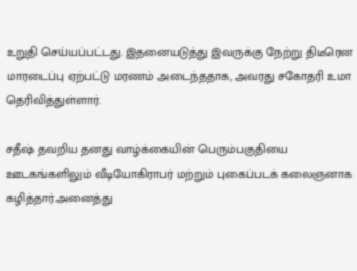உறுதி செய்யப்பட்டது. இதனையடுத்து இவருக்கு நேற்று திடீரென மாரடைப்பு ஏற்பட்டு மரணம் அடைந்ததாக, அவரது சகோதரி உமா தெரிவித்துள்ளார்.

சதீஷ் தவறிய தனது வாழ்க்கையின் பெரும்பகுதியை ஊடகங்களிலும் வீடியோகிராபர் மற்றும் புகைப்படக் கலைஞனாக கழித்தார்.அனைத்து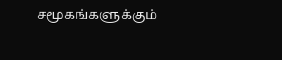சமூகங்களுக்கும்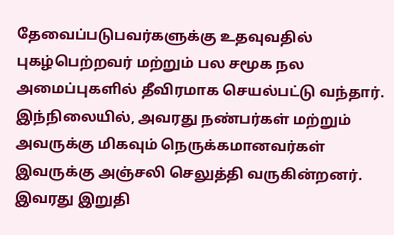தேவைப்படுபவர்களுக்கு உதவுவதில் புகழ்பெற்றவர் மற்றும் பல சமூக நல அமைப்புகளில் தீவிரமாக செயல்பட்டு வந்தார். இந்நிலையில், அவரது நண்பர்கள் மற்றும் அவருக்கு மிகவும் நெருக்கமானவர்கள்  இவருக்கு அஞ்சலி செலுத்தி வருகின்றனர். இவரது இறுதி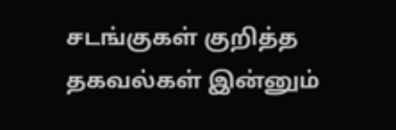சடங்குகள் குறித்த தகவல்கள் இன்னும்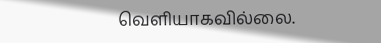வெளியாகவில்லை.